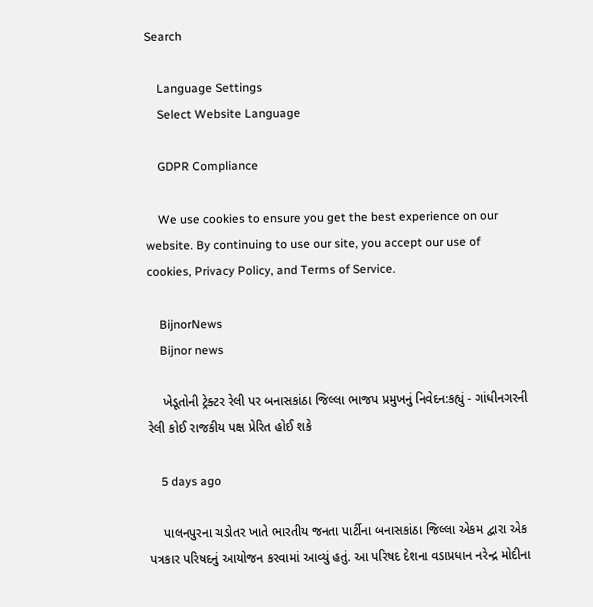Search

    Language Settings
    Select Website Language

    GDPR Compliance

    We use cookies to ensure you get the best experience on our website. By continuing to use our site, you accept our use of cookies, Privacy Policy, and Terms of Service.

    BijnorNews
    Bijnor news

    ખેડૂતોની ટ્રેક્ટર રેલી પર બનાસકાંઠા જિલ્લા ભાજપ પ્રમુખનું નિવેદન:કહ્યું - ગાંધીનગરની રેલી કોઈ રાજકીય પક્ષ પ્રેરિત હોઈ શકે

    5 days ago

    પાલનપુરના ચડોતર ખાતે ભારતીય જનતા પાર્ટીના બનાસકાંઠા જિલ્લા એકમ દ્વારા એક પત્રકાર પરિષદનું આયોજન કરવામાં આવ્યું હતું. આ પરિષદ દેશના વડાપ્રધાન નરેન્દ્ર મોદીના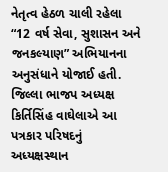નેતૃત્વ હેઠળ ચાલી રહેલા “12 વર્ષ સેવા, સુશાસન અને જનકલ્યાણ” અભિયાનના અનુસંધાને યોજાઈ હતી. જિલ્લા ભાજપ અધ્યક્ષ કિર્તિસિંહ વાઘેલાએ આ પત્રકાર પરિષદનું અધ્યક્ષસ્થાન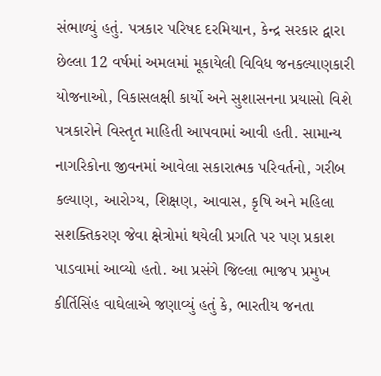સંભાળ્યું હતું. પત્રકાર પરિષદ દરમિયાન, કેન્દ્ર સરકાર દ્વારા છેલ્લા 12 વર્ષમાં અમલમાં મૂકાયેલી વિવિધ જનકલ્યાણકારી યોજનાઓ, વિકાસલક્ષી કાર્યો અને સુશાસનના પ્રયાસો વિશે પત્રકારોને વિસ્તૃત માહિતી આપવામાં આવી હતી. સામાન્ય નાગરિકોના જીવનમાં આવેલા સકારાત્મક પરિવર્તનો, ગરીબ કલ્યાણ, આરોગ્ય, શિક્ષણ, આવાસ, કૃષિ અને મહિલા સશક્તિકરણ જેવા ક્ષેત્રોમાં થયેલી પ્રગતિ પર પણ પ્રકાશ પાડવામાં આવ્યો હતો. આ પ્રસંગે જિલ્લા ભાજપ પ્રમુખ કીર્તિસિંહ વાઘેલાએ જણાવ્યું હતું કે, ભારતીય જનતા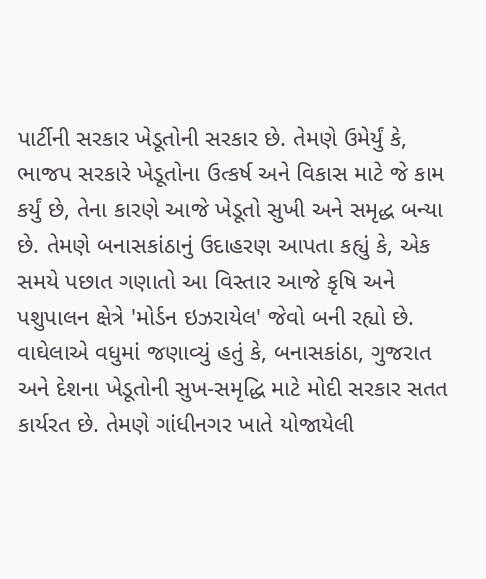પાર્ટીની સરકાર ખેડૂતોની સરકાર છે. તેમણે ઉમેર્યું કે, ભાજપ સરકારે ખેડૂતોના ઉત્કર્ષ અને વિકાસ માટે જે કામ કર્યું છે, તેના કારણે આજે ખેડૂતો સુખી અને સમૃદ્ધ બન્યા છે. તેમણે બનાસકાંઠાનું ઉદાહરણ આપતા કહ્યું કે, એક સમયે પછાત ગણાતો આ વિસ્તાર આજે કૃષિ અને પશુપાલન ક્ષેત્રે 'મોર્ડન ઇઝરાયેલ' જેવો બની રહ્યો છે. વાઘેલાએ વધુમાં જણાવ્યું હતું કે, બનાસકાંઠા, ગુજરાત અને દેશના ખેડૂતોની સુખ-સમૃદ્ધિ માટે મોદી સરકાર સતત કાર્યરત છે. તેમણે ગાંધીનગર ખાતે યોજાયેલી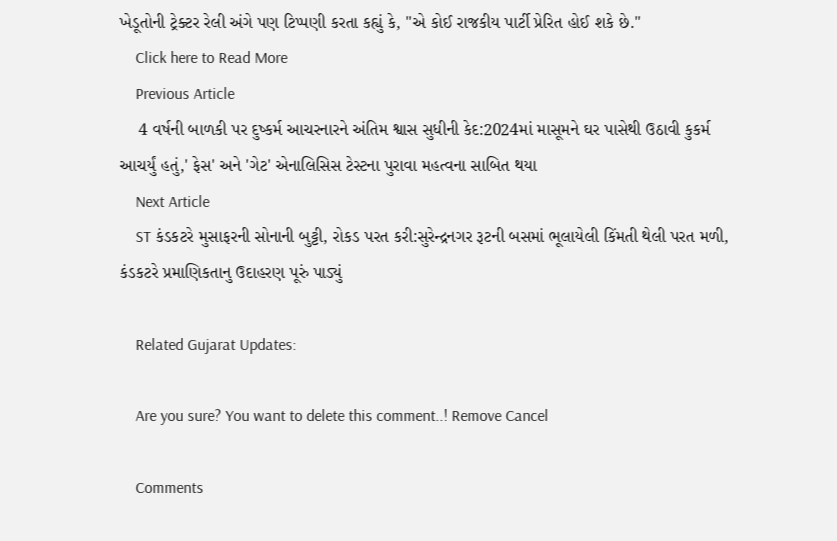ખેડૂતોની ટ્રેક્ટર રેલી અંગે પણ ટિપ્પણી કરતા કહ્યું કે, "એ કોઈ રાજકીય પાર્ટી પ્રેરિત હોઈ શકે છે."
    Click here to Read More
    Previous Article
    4 વર્ષની બાળકી પર દુષ્કર્મ આચરનારને અંતિમ શ્વાસ સુધીની કેદ:2024માં માસૂમને ઘર પાસેથી ઉઠાવી કુકર્મ આચર્યું હતું,' ફેસ' અને 'ગેટ' એનાલિસિસ ટેસ્ટના પુરાવા મહત્વના સાબિત થયા
    Next Article
    ST કંડકટરે મુસાફરની સોનાની બુટ્ટી, રોકડ પરત કરી:સુરેન્દ્રનગર રૂટની બસમાં ભૂલાયેલી કિંમતી થેલી પરત મળી, કંડકટરે પ્રમાણિકતાનુ ઉદાહરણ પૂરું પાડ્યું

    Related Gujarat Updates:

    Are you sure? You want to delete this comment..! Remove Cancel

    Comments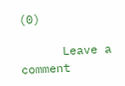(0)

      Leave a comment